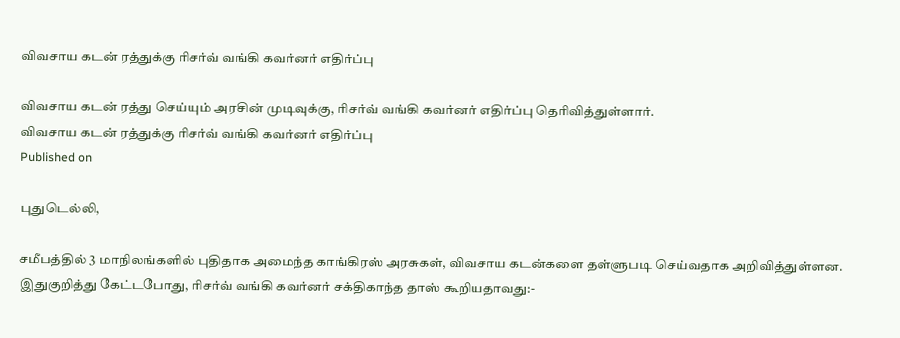விவசாய கடன் ரத்துக்கு ரிசர்வ் வங்கி கவர்னர் எதிர்ப்பு

விவசாய கடன் ரத்து செய்யும் அரசின் முடிவுக்கு, ரிசர்வ் வங்கி கவர்னர் எதிர்ப்பு தெரிவித்துள்ளார்.
விவசாய கடன் ரத்துக்கு ரிசர்வ் வங்கி கவர்னர் எதிர்ப்பு
Published on

புதுடெல்லி,

சமீபத்தில் 3 மாநிலங்களில் புதிதாக அமைந்த காங்கிரஸ் அரசுகள், விவசாய கடன்களை தள்ளுபடி செய்வதாக அறிவித்துள்ளன. இதுகுறித்து கேட்டபோது, ரிசர்வ் வங்கி கவர்னர் சக்திகாந்த தாஸ் கூறியதாவது:-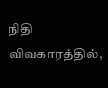நிதி விவகாரத்தில்,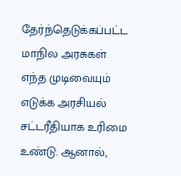தேர்ந்தெடுக்கப்பட்ட மாநில அரசுகள் எந்த முடிவையும் எடுக்க அரசியல் சட்டரீதியாக உரிமை உண்டு. ஆனால்,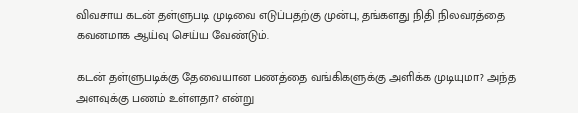விவசாய கடன் தள்ளுபடி முடிவை எடுப்பதற்கு முன்பு, தங்களது நிதி நிலவரத்தை கவனமாக ஆய்வு செய்ய வேண்டும்.

கடன் தள்ளுபடிக்கு தேவையான பணத்தை வங்கிகளுக்கு அளிக்க முடியுமா? அந்த அளவுக்கு பணம் உள்ளதா? என்று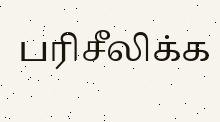பரிசீலிக்க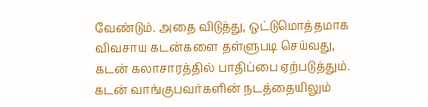வேண்டும். அதை விடுத்து, ஒட்டுமொத்தமாக விவசாய கடன்களை தள்ளுபடி செய்வது, கடன் கலாசாரத்தில் பாதிப்பை ஏற்படுத்தும். கடன் வாங்குபவர்களின் நடத்தையிலும்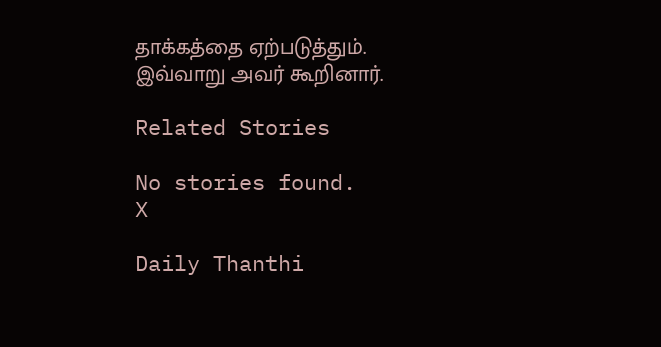தாக்கத்தை ஏற்படுத்தும். இவ்வாறு அவர் கூறினார்.

Related Stories

No stories found.
X

Daily Thanthi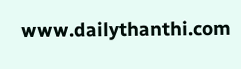www.dailythanthi.com